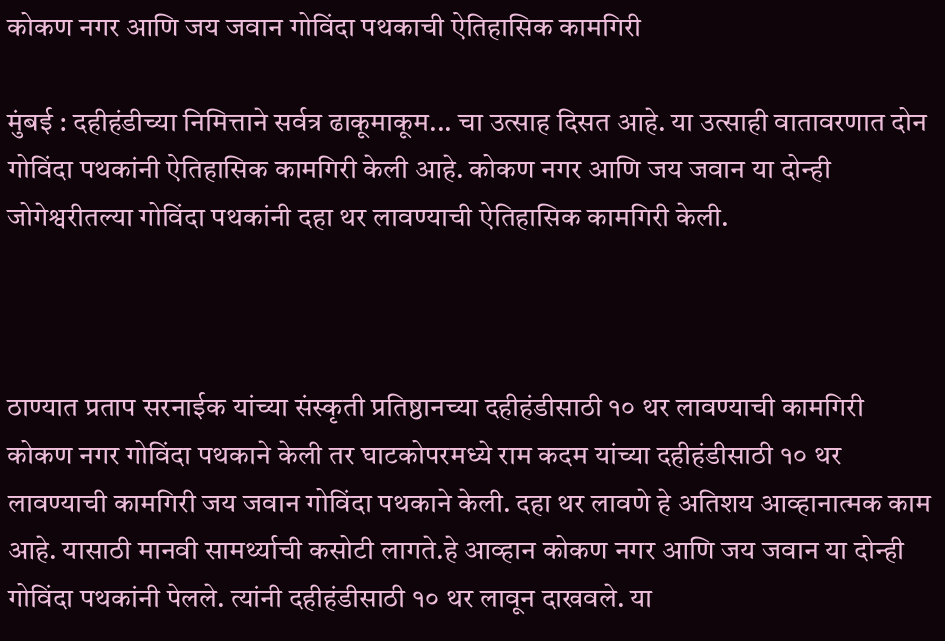कोकण नगर आणि जय जवान गोविंदा पथकाची ऐतिहासिक कामगिरी

मुंबई : दहीहंडीच्या निमित्ताने सर्वत्र ढाकूमाकूम... चा उत्साह दिसत आहे. या उत्साही वातावरणात दोन गोविंदा पथकांनी ऐतिहासिक कामगिरी केली आहे. कोकण नगर आणि जय जवान या दोन्ही जोगेश्वरीतल्या गोविंदा पथकांनी दहा थर लावण्याची ऐतिहासिक कामगिरी केली.



ठाण्यात प्रताप सरनाईक यांच्या संस्कृती प्रतिष्ठानच्या दहीहंडीसाठी १० थर लावण्याची कामगिरी कोकण नगर गोविंदा पथकाने केली तर घाटकोपरमध्ये राम कदम यांच्या दहीहंडीसाठी १० थर लावण्याची कामगिरी जय जवान गोविंदा पथकाने केली. दहा थर लावणे हे अतिशय आव्हानात्मक काम आहे. यासाठी मानवी सामर्थ्याची कसोटी लागते.हे आव्हान कोकण नगर आणि जय जवान या दोन्ही गोविंदा पथकांनी पेलले. त्यांनी दहीहंडीसाठी १० थर लावून दाखवले. या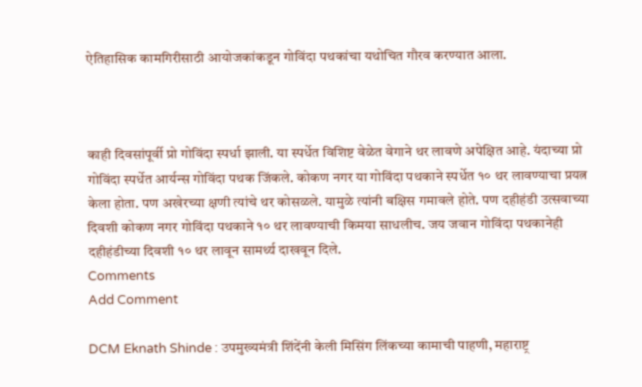ऐतिहासिक कामगिरीसाठी आयोजकांकडून गोविंदा पथकांचा यथोचित गौरव करण्यात आला.



काही दिवसांपूर्वी प्रो गोविंदा स्पर्धा झाली. या स्पर्धेत विशिष्ट वेळेत वेगाने थर लावणे अपेक्षित आहे. यंदाच्या प्रो गोविंदा स्पर्धेत आर्यन्स गोविंदा पथक जिंकले. कोकण नगर या गोविंदा पथकाने स्पर्धेत १० थर लावण्याचा प्रयत्न केला होता. पण अखेरच्या क्षणी त्यांचे थर कोसळले. यामुळे त्यांनी बक्षिस गमावले होते. पण दहीहंडी उत्सवाच्या दिवशी कोकण नगर गोविंदा पथकाने १० थर लावण्याची किमया साधलीच. जय जवान गोविंदा पथकानेही दहीहंडीच्या दिवशी १० थर लावून सामर्थ्य दाखवून दिले.
Comments
Add Comment

DCM Eknath Shinde : उपमुख्यमंत्री शिंदेंनी केली मिसिंग लिंकच्या कामाची पाहणी, महाराष्ट्र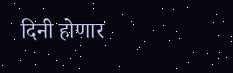दिनी होणार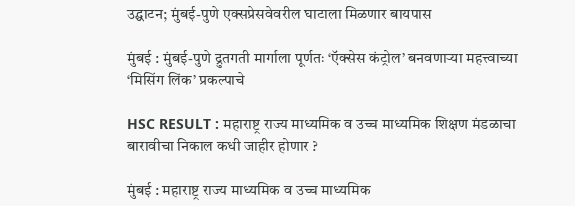उद्घाटन; मुंबई-पुणे एक्सप्रेसवेवरील घाटाला मिळणार बायपास

मुंबई : मुंबई-पुणे द्रुतगती मार्गाला पूर्णतः ‘ऍक्सेस कंट्रोल’ बनवणाऱ्या महत्त्वाच्या ‘मिसिंग लिंक’ प्रकल्पाचे

HSC RESULT : महाराष्ट्र राज्य माध्यमिक व उच्च माध्यमिक शिक्षण मंडळाचा बारावीचा निकाल कधी जाहीर होणार ?

मुंबई : महाराष्ट्र राज्य माध्यमिक व उच्च माध्यमिक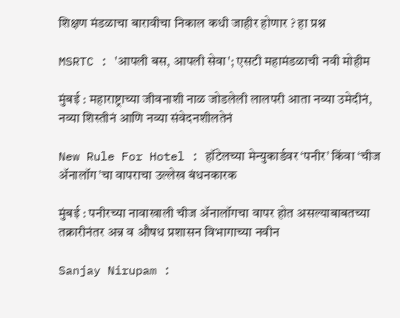शिक्षण मंडळाचा बारावीचा निकाल कधी जाहीर होणार ? हा प्रश्न

MSRTC : 'आपली बस, आपली सेवा'; एसटी महामंडळाची नवी मोहीम

मुंबई : महाराष्ट्राच्या जीवनाशी नाळ जोडलेली लालपरी आता नव्या उमेदीनं, नव्या शिस्तीनं आणि नव्या संवेदनशीलतेनं

New Rule For Hotel : हॉटेलच्या मेन्युकार्डवर ‘पनीर’ किंवा ‘चीज ॲनालॉग’चा वापराचा उल्लेख बंधनकारक

मुंबई : पनीरच्या नावाखाली चीज ॲनालॉगचा वापर होत असल्याबाबतच्या तक्रारीनंतर अन्न व औषध प्रशासन विभागाच्या नवीन

Sanjay Nirupam :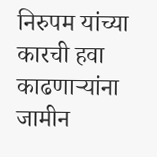निरुपम यांच्या कारची हवा काढणाऱ्यांना जामीन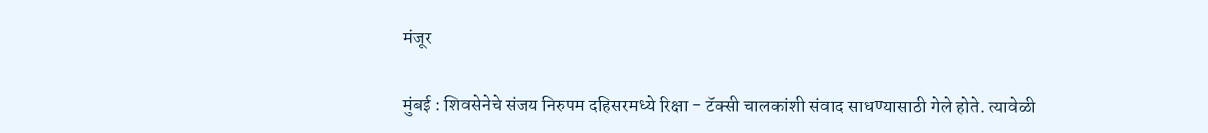मंजूर

मुंबई : शिवसेनेचे संजय निरुपम दहिसरमध्ये रिक्षा - टॅक्सी चालकांशी संवाद साधण्यासाठी गेले होते. त्यावेळी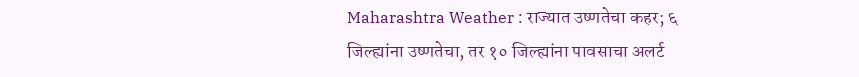Maharashtra Weather : राज्यात उष्णतेचा कहर; ६ जिल्ह्यांना उष्णतेचा, तर १० जिल्ह्यांना पावसाचा अलर्ट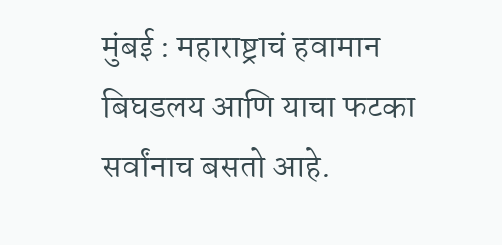मुंबई : महाराष्ट्राचं हवामान बिघडलय आणि याचा फटका सर्वांनाच बसतो आहे.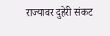राज्यावर दुहेरी संकट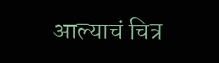आल्याचं चित्र